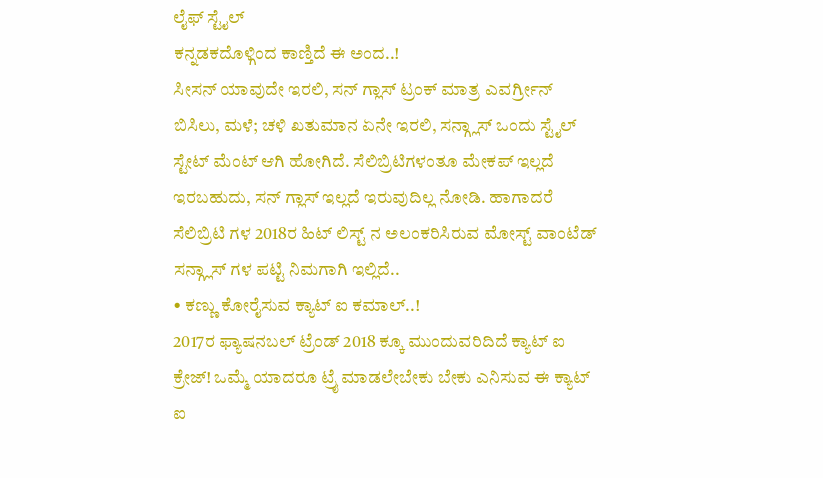ಲೈಫ್ ಸ್ಟೈಲ್
ಕನ್ನಡಕದೊಳ್ಗಿಂದ ಕಾಣ್ತಿದೆ ಈ ಅಂದ..!
ಸೀಸನ್ ಯಾವುದೇ ಇರಲಿ, ಸನ್ ಗ್ಲಾಸ್ ಟ್ರಂಕ್ ಮಾತ್ರ ಎವರ್ಗ್ರೀನ್
ಬಿಸಿಲು, ಮಳೆ; ಚಳಿ ಖತುಮಾನ ಏನೇ ಇರಲಿ, ಸನ್ಗ್ಲಾಸ್ ಒಂದು ಸ್ಟೈಲ್ ಸ್ಟೇಟ್ ಮೆಂಟ್ ಆಗಿ ಹೋಗಿದೆ. ಸೆಲಿಬ್ರಿಟಿಗಳಂತೂ ಮೇಕಪ್ ಇಲ್ಲದೆ ಇರಬಹುದು, ಸನ್ ಗ್ಲಾಸ್ ಇಲ್ಲದೆ ಇರುವುದಿಲ್ಲ ನೋಡಿ. ಹಾಗಾದರೆ ಸೆಲಿಬ್ರಿಟಿ ಗಳ 2018ರ ಹಿಟ್ ಲಿಸ್ಟ್ ನ ಅಲಂಕರಿಸಿರುವ ಮೋಸ್ಟ್ ವಾಂಟೆಡ್ ಸನ್ಗ್ಲಾಸ್ ಗಳ ಪಟ್ಟಿ ನಿಮಗಾಗಿ ಇಲ್ಲಿದೆ..
• ಕಣ್ಣು ಕೋರೈಸುವ ಕ್ಯಾಟ್ ಐ ಕಮಾಲ್..!
2017ರ ಫ್ಯಾಷನಬಲ್ ಟ್ರೆಂಡ್ 2018 ಕ್ಕೂ ಮುಂದುವರಿದಿದೆ ಕ್ಯಾಟ್ ಐ ಕ್ರೇಜ್! ಒಮ್ಮೆ ಯಾದರೂ ಟ್ರೈ ಮಾಡಲೇಬೇಕು ಬೇಕು ಎನಿಸುವ ಈ ಕ್ಯಾಟ್ ಐ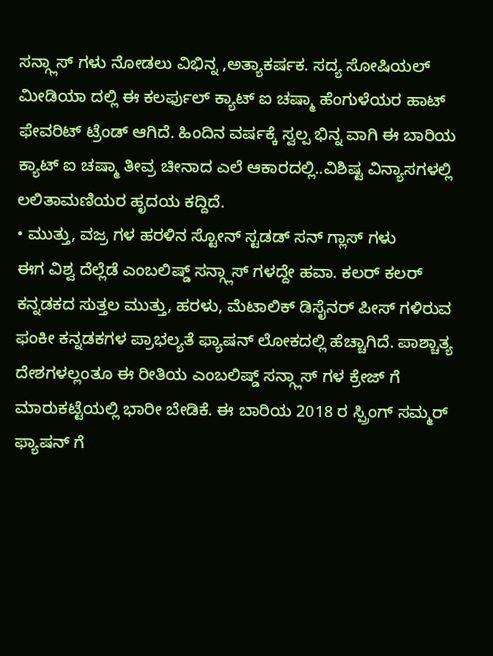ಸನ್ಗ್ಲಾಸ್ ಗಳು ನೋಡಲು ವಿಭಿನ್ನ ,ಅತ್ಯಾಕರ್ಷಕ. ಸದ್ಯ ಸೋಷಿಯಲ್ ಮೀಡಿಯಾ ದಲ್ಲಿ ಈ ಕಲರ್ಫುಲ್ ಕ್ಯಾಟ್ ಐ ಚಷ್ಮಾ ಹೆಂಗುಳೆಯರ ಹಾಟ್ ಫೇವರಿಟ್ ಟ್ರೆಂಡ್ ಆಗಿದೆ. ಹಿಂದಿನ ವರ್ಷಕ್ಕೆ ಸ್ವಲ್ಪ ಭಿನ್ನ ವಾಗಿ ಈ ಬಾರಿಯ ಕ್ಯಾಟ್ ಐ ಚಷ್ಮಾ ತೀವ್ರ ಚೀನಾದ ಎಲೆ ಆಕಾರದಲ್ಲಿ..ವಿಶಿಷ್ಟ ವಿನ್ಯಾಸಗಳಲ್ಲಿ ಲಲಿತಾಮಣಿಯರ ಹೃದಯ ಕದ್ದಿದೆ.
• ಮುತ್ತು, ವಜ್ರ ಗಳ ಹರಳಿನ ಸ್ಟೋನ್ ಸ್ಟಡಡ್ ಸನ್ ಗ್ಲಾಸ್ ಗಳು
ಈಗ ವಿಶ್ವ ದೆಲ್ಲೆಡೆ ಎಂಬಲಿಷ್ಡ್ ಸನ್ಗ್ಲಾಸ್ ಗಳದ್ದೇ ಹವಾ. ಕಲರ್ ಕಲರ್ ಕನ್ನಡಕದ ಸುತ್ತಲ ಮುತ್ತು, ಹರಳು, ಮೆಟಾಲಿಕ್ ಡಿಸೈನರ್ ಪೀಸ್ ಗಳಿರುವ ಫಂಕೀ ಕನ್ನಡಕಗಳ ಪ್ರಾಭಲ್ಯತೆ ಫ್ಯಾಷನ್ ಲೋಕದಲ್ಲಿ ಹೆಚ್ಚಾಗಿದೆ. ಪಾಶ್ಚಾತ್ಯ ದೇಶಗಳಲ್ಲಂತೂ ಈ ರೀತಿಯ ಎಂಬಲಿಷ್ಡ್ ಸನ್ಗ್ಲಾಸ್ ಗಳ ಕ್ರೇಜ್ ಗೆ ಮಾರುಕಟ್ಟೆಯಲ್ಲಿ ಭಾರೀ ಬೇಡಿಕೆ. ಈ ಬಾರಿಯ 2018 ರ ಸ್ಪ್ರಿಂಗ್ ಸಮ್ಮರ್ ಫ್ಯಾಷನ್ ಗೆ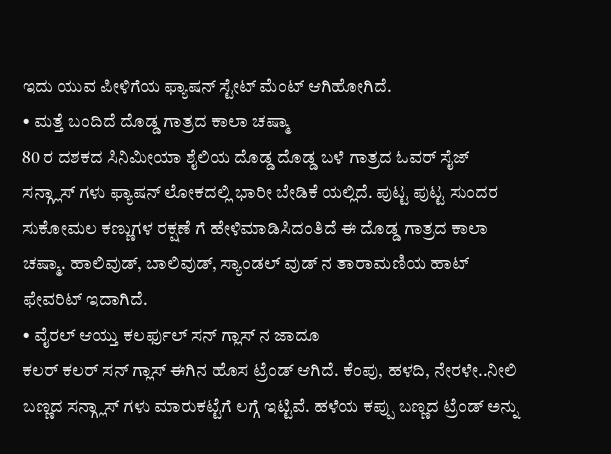ಇದು ಯುವ ಪೀಳಿಗೆಯ ಫ್ಯಾಷನ್ ಸ್ಟೇಟ್ ಮೆಂಟ್ ಆಗಿಹೋಗಿದೆ.
• ಮತ್ತೆ ಬಂದಿದೆ ದೊಡ್ಡ ಗಾತ್ರದ ಕಾಲಾ ಚಷ್ಮಾ
80 ರ ದಶಕದ ಸಿನಿಮೀಯಾ ಶೈಲಿಯ ದೊಡ್ಡ ದೊಡ್ಡ ಬಳೆ ಗಾತ್ರದ ಓವರ್ ಸೈಜ್ ಸನ್ಗ್ಲಾಸ್ ಗಳು ಫ್ಯಾಷನ್ ಲೋಕದಲ್ಲಿ ಭಾರೀ ಬೇಡಿಕೆ ಯಲ್ಲಿದೆ. ಪುಟ್ಟ ಪುಟ್ಟ ಸುಂದರ ಸುಕೋಮಲ ಕಣ್ಣುಗಳ ರಕ್ಷಣೆ ಗೆ ಹೇಳಿಮಾಡಿಸಿದಂತಿದೆ ಈ ದೊಡ್ಡ ಗಾತ್ರದ ಕಾಲಾ ಚಷ್ಮಾ. ಹಾಲಿವುಡ್, ಬಾಲಿವುಡ್, ಸ್ಯಾಂಡಲ್ ವುಡ್ ನ ತಾರಾಮಣಿಯ ಹಾಟ್ ಫೇವರಿಟ್ ಇದಾಗಿದೆ.
• ವೈರಲ್ ಆಯ್ತು ಕಲರ್ಫುಲ್ ಸನ್ ಗ್ಲಾಸ್ ನ ಜಾದೂ
ಕಲರ್ ಕಲರ್ ಸನ್ ಗ್ಲಾಸ್ ಈಗಿನ ಹೊಸ ಟ್ರೆಂಡ್ ಆಗಿದೆ. ಕೆಂಪು, ಹಳದಿ, ನೇರಳೇ..ನೀಲಿ ಬಣ್ಣದ ಸನ್ಗ್ಲಾಸ್ ಗಳು ಮಾರುಕಟ್ಟೆಗೆ ಲಗ್ಗೆ ಇಟ್ಟಿವೆ. ಹಳೆಯ ಕಪ್ಪು ಬಣ್ಣದ ಟ್ರೆಂಡ್ ಅನ್ನು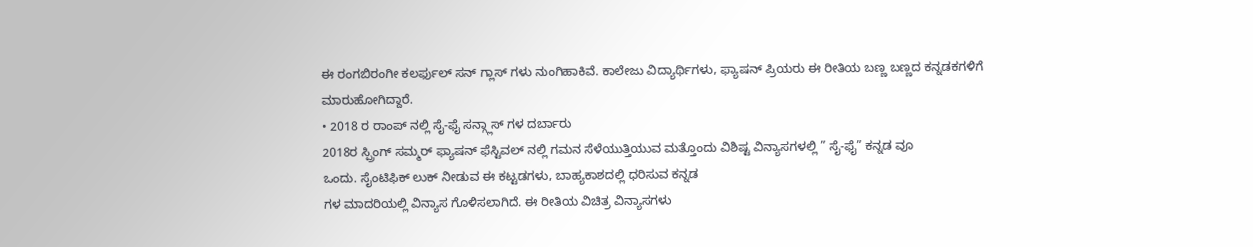ಈ ರಂಗಬಿರಂಗೀ ಕಲರ್ಫುಲ್ ಸನ್ ಗ್ಲಾಸ್ ಗಳು ನುಂಗಿಹಾಕಿವೆ. ಕಾಲೇಜು ವಿದ್ಯಾರ್ಥಿಗಳು, ಫ್ಯಾಷನ್ ಪ್ರಿಯರು ಈ ರೀತಿಯ ಬಣ್ಣ ಬಣ್ಣದ ಕನ್ನಡಕಗಳಿಗೆ ಮಾರುಹೋಗಿದ್ದಾರೆ.
• 2018 ರ ರಾಂಪ್ ನಲ್ಲಿ ಸೈ-ಫೈ ಸನ್ಗ್ಲಾಸ್ ಗಳ ದರ್ಬಾರು
2018ರ ಸ್ಪ್ರಿಂಗ್ ಸಮ್ಮರ್ ಫ್ಯಾಷನ್ ಫೆಸ್ಟಿವಲ್ ನಲ್ಲಿ ಗಮನ ಸೆಳೆಯುತ್ತಿಯುವ ಮತ್ತೊಂದು ವಿಶಿಷ್ಟ ವಿನ್ಯಾಸಗಳಲ್ಲಿ ” ಸೈ-ಫೈ” ಕನ್ನಡ ವೂ
ಒಂದು. ಸೈಂಟಿಫಿಕ್ ಲುಕ್ ನೀಡುವ ಈ ಕಟ್ಟಡಗಳು, ಬಾಹ್ಯಕಾಶದಲ್ಲಿ ಧರಿಸುವ ಕನ್ನಡ
ಗಳ ಮಾದರಿಯಲ್ಲಿ ವಿನ್ಯಾಸ ಗೊಳಿಸಲಾಗಿದೆ. ಈ ರೀತಿಯ ವಿಚಿತ್ರ ವಿನ್ಯಾಸಗಳು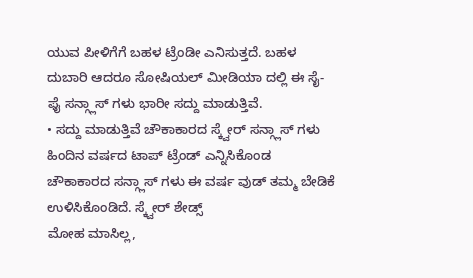ಯುವ ಪೀಳಿಗೆಗೆ ಬಹಳ ಟ್ರೆಂಡೀ ಎನಿಸುತ್ತದೆ. ಬಹಳ ದುಬಾರಿ ಆದರೂ ಸೋಷಿಯಲ್ ಮೀಡಿಯಾ ದಲ್ಲಿ ಈ ಸೈ-ಫೈ ಸನ್ಗ್ಲಾಸ್ ಗಳು ಭಾರೀ ಸದ್ದು ಮಾಡುತ್ತಿವೆ.
• ಸದ್ದು ಮಾಡುತ್ತಿವೆ ಚೌಕಾಕಾರದ ಸ್ಕ್ವೇರ್ ಸನ್ಗ್ಲಾಸ್ ಗಳು
ಹಿಂದಿನ ವರ್ಷದ ಟಾಪ್ ಟ್ರೆಂಡ್ ಎನ್ನಿಸಿಕೊಂಡ ಚೌಕಾಕಾರದ ಸನ್ಗ್ಲಾಸ್ ಗಳು ಈ ವರ್ಷ ವುಡ್ ತಮ್ಮ ಬೇಡಿಕೆ ಉಳಿಸಿಕೊಂಡಿದೆ. ಸ್ಕ್ವೇರ್ ಶೇಡ್ಸ್
ಮೋಹ ಮಾಸಿಲ್ಲ,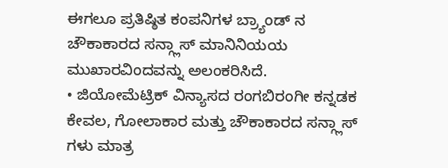ಈಗಲೂ ಪ್ರತಿಷ್ಠಿತ ಕಂಪನಿಗಳ ಬ್ರ್ಯಾಂಡ್ ನ ಚೌಕಾಕಾರದ ಸನ್ಗ್ಲಾಸ್ ಮಾನಿನಿಯಯ ಮುಖಾರವಿಂದವನ್ನು ಅಲಂಕರಿಸಿದೆ.
• ಜಿಯೋಮೆಟ್ರಿಕ್ ವಿನ್ಯಾಸದ ರಂಗಬಿರಂಗೀ ಕನ್ನಡಕ
ಕೇವಲ, ಗೋಲಾಕಾರ ಮತ್ತು ಚೌಕಾಕಾರದ ಸನ್ಗ್ಲಾಸ್ ಗಳು ಮಾತ್ರ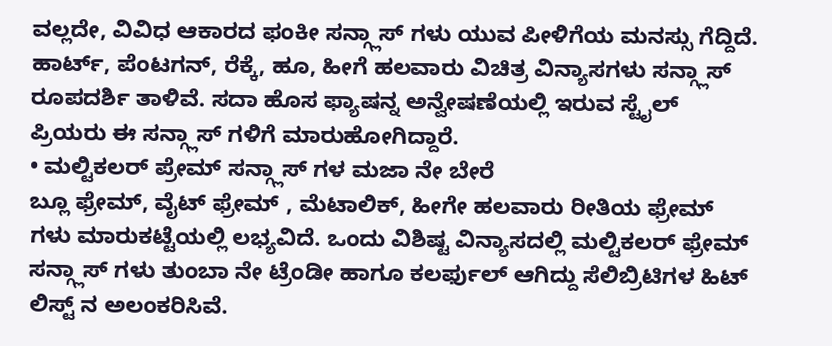ವಲ್ಲದೇ, ವಿವಿಧ ಆಕಾರದ ಫಂಕೀ ಸನ್ಗ್ಲಾಸ್ ಗಳು ಯುವ ಪೀಳಿಗೆಯ ಮನಸ್ಸು ಗೆದ್ದಿದೆ. ಹಾರ್ಟ್, ಪೆಂಟಗನ್, ರೆಕ್ಕೆ, ಹೂ, ಹೀಗೆ ಹಲವಾರು ವಿಚಿತ್ರ ವಿನ್ಯಾಸಗಳು ಸನ್ಗ್ಲಾಸ್ ರೂಪದರ್ಶಿ ತಾಳಿವೆ. ಸದಾ ಹೊಸ ಫ್ಯಾಷನ್ನ ಅನ್ವೇಷಣೆಯಲ್ಲಿ ಇರುವ ಸ್ಟೈಲ್ ಪ್ರಿಯರು ಈ ಸನ್ಗ್ಲಾಸ್ ಗಳಿಗೆ ಮಾರುಹೋಗಿದ್ದಾರೆ.
• ಮಲ್ಟಿಕಲರ್ ಪ್ರೇಮ್ ಸನ್ಗ್ಲಾಸ್ ಗಳ ಮಜಾ ನೇ ಬೇರೆ
ಬ್ಲೂ ಫ್ರೇಮ್, ವೈಟ್ ಫ್ರೇಮ್ , ಮೆಟಾಲಿಕ್, ಹೀಗೇ ಹಲವಾರು ರೀತಿಯ ಫ್ರೇಮ್ ಗಳು ಮಾರುಕಟ್ಟೆಯಲ್ಲಿ ಲಭ್ಯವಿದೆ. ಒಂದು ವಿಶಿಷ್ಟ ವಿನ್ಯಾಸದಲ್ಲಿ ಮಲ್ಟಿಕಲರ್ ಫ್ರೇಮ್ ಸನ್ಗ್ಲಾಸ್ ಗಳು ತುಂಬಾ ನೇ ಟ್ರೆಂಡೀ ಹಾಗೂ ಕಲರ್ಫುಲ್ ಆಗಿದ್ದು ಸೆಲಿಬ್ರಿಟಿಗಳ ಹಿಟ್ ಲಿಸ್ಟ್ ನ ಅಲಂಕರಿಸಿವೆ.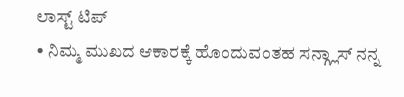ಲಾಸ್ಟ್ ಟಿಪ್
• ನಿಮ್ಮ ಮುಖದ ಆಕಾರಕ್ಕೆ ಹೊಂದುವಂತಹ ಸನ್ಗ್ಲಾಸ್ ನನ್ನ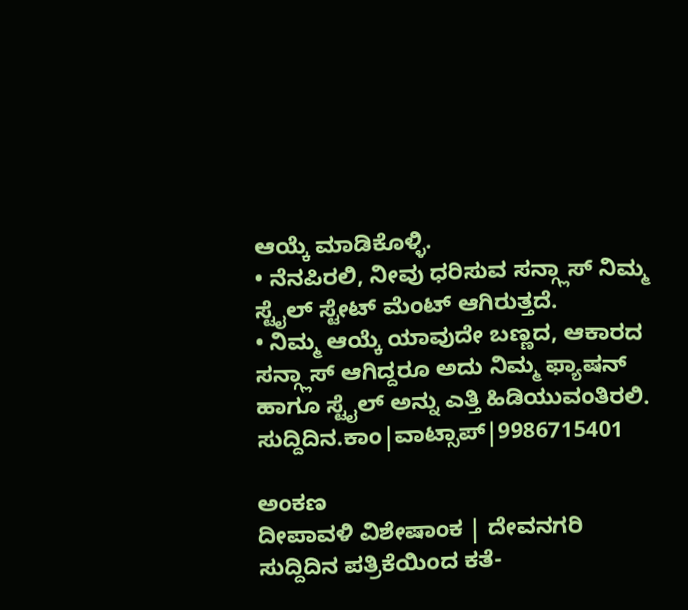ಆಯ್ಕೆ ಮಾಡಿಕೊಳ್ಳಿ.
• ನೆನಪಿರಲಿ, ನೀವು ಧರಿಸುವ ಸನ್ಗ್ಲಾಸ್ ನಿಮ್ಮ ಸ್ಟೈಲ್ ಸ್ಟೇಟ್ ಮೆಂಟ್ ಆಗಿರುತ್ತದೆ.
• ನಿಮ್ಮ ಆಯ್ಕೆ ಯಾವುದೇ ಬಣ್ಣದ, ಆಕಾರದ ಸನ್ಗ್ಲಾಸ್ ಆಗಿದ್ದರೂ ಅದು ನಿಮ್ಮ ಫ್ಯಾಷನ್ ಹಾಗೂ ಸ್ಟೈಲ್ ಅನ್ನು ಎತ್ತಿ ಹಿಡಿಯುವಂತಿರಲಿ.
ಸುದ್ದಿದಿನ.ಕಾಂ|ವಾಟ್ಸಾಪ್|9986715401

ಅಂಕಣ
ದೀಪಾವಳಿ ವಿಶೇಷಾಂಕ | ದೇವನಗರಿ ಸುದ್ದಿದಿನ ಪತ್ರಿಕೆಯಿಂದ ಕತೆ-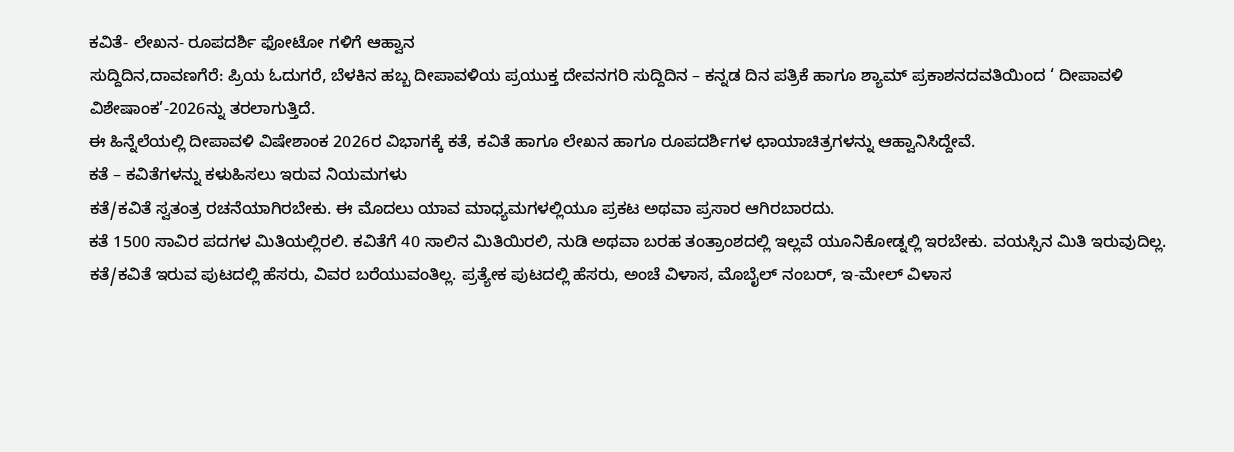ಕವಿತೆ- ಲೇಖನ- ರೂಪದರ್ಶಿ ಫೋಟೋ ಗಳಿಗೆ ಆಹ್ವಾನ
ಸುದ್ದಿದಿನ,ದಾವಣಗೆರೆ: ಪ್ರಿಯ ಓದುಗರೆ, ಬೆಳಕಿನ ಹಬ್ಬ ದೀಪಾವಳಿಯ ಪ್ರಯುಕ್ತ ದೇವನಗರಿ ಸುದ್ದಿದಿನ – ಕನ್ನಡ ದಿನ ಪತ್ರಿಕೆ ಹಾಗೂ ಶ್ಯಾಮ್ ಪ್ರಕಾಶನದವತಿಯಿಂದ ‘ ದೀಪಾವಳಿ ವಿಶೇಷಾಂಕ’-2026ನ್ನು ತರಲಾಗುತ್ತಿದೆ.
ಈ ಹಿನ್ನೆಲೆಯಲ್ಲಿ ದೀಪಾವಳಿ ವಿಷೇಶಾಂಕ 2026ರ ವಿಭಾಗಕ್ಕೆ ಕತೆ, ಕವಿತೆ ಹಾಗೂ ಲೇಖನ ಹಾಗೂ ರೂಪದರ್ಶಿಗಳ ಛಾಯಾಚಿತ್ರಗಳನ್ನು ಆಹ್ವಾನಿಸಿದ್ದೇವೆ.
ಕತೆ – ಕವಿತೆಗಳನ್ನು ಕಳುಹಿಸಲು ಇರುವ ನಿಯಮಗಳು
ಕತೆ/ಕವಿತೆ ಸ್ವತಂತ್ರ ರಚನೆಯಾಗಿರಬೇಕು. ಈ ಮೊದಲು ಯಾವ ಮಾಧ್ಯಮಗಳಲ್ಲಿಯೂ ಪ್ರಕಟ ಅಥವಾ ಪ್ರಸಾರ ಆಗಿರಬಾರದು.
ಕತೆ 1500 ಸಾವಿರ ಪದಗಳ ಮಿತಿಯಲ್ಲಿರಲಿ. ಕವಿತೆಗೆ 40 ಸಾಲಿನ ಮಿತಿಯಿರಲಿ, ನುಡಿ ಅಥವಾ ಬರಹ ತಂತ್ರಾಂಶದಲ್ಲಿ ಇಲ್ಲವೆ ಯೂನಿಕೋಡ್ನಲ್ಲಿ ಇರಬೇಕು. ವಯಸ್ಸಿನ ಮಿತಿ ಇರುವುದಿಲ್ಲ.
ಕತೆ/ಕವಿತೆ ಇರುವ ಪುಟದಲ್ಲಿ ಹೆಸರು, ವಿವರ ಬರೆಯುವಂತಿಲ್ಲ. ಪ್ರತ್ಯೇಕ ಪುಟದಲ್ಲಿ ಹೆಸರು, ಅಂಚೆ ವಿಳಾಸ, ಮೊಬೈಲ್ ನಂಬರ್, ಇ-ಮೇಲ್ ವಿಳಾಸ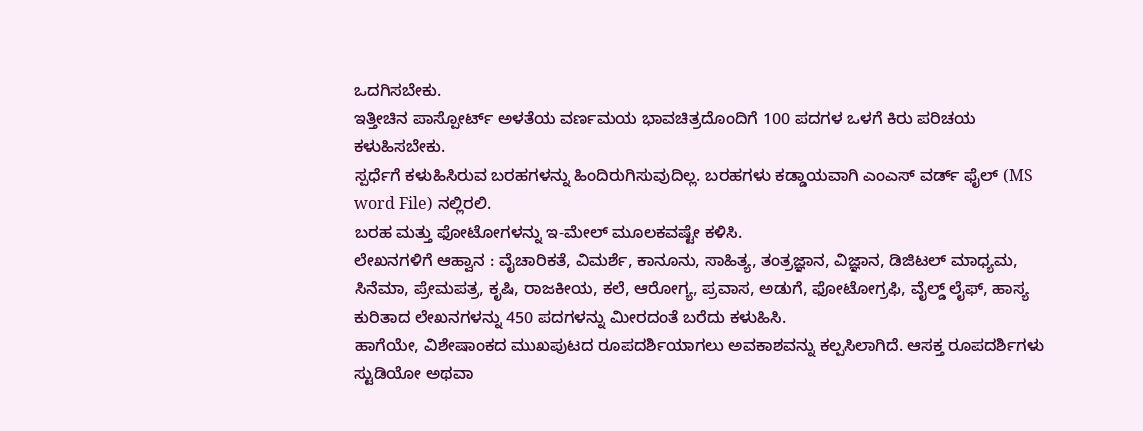ಒದಗಿಸಬೇಕು.
ಇತ್ತೀಚಿನ ಪಾಸ್ಪೋರ್ಟ್ ಅಳತೆಯ ವರ್ಣಮಯ ಭಾವಚಿತ್ರದೊಂದಿಗೆ 100 ಪದಗಳ ಒಳಗೆ ಕಿರು ಪರಿಚಯ ಕಳುಹಿಸಬೇಕು.
ಸ್ಪರ್ಧೆಗೆ ಕಳುಹಿಸಿರುವ ಬರಹಗಳನ್ನು ಹಿಂದಿರುಗಿಸುವುದಿಲ್ಲ. ಬರಹಗಳು ಕಡ್ಡಾಯವಾಗಿ ಎಂಎಸ್ ವರ್ಡ್ ಫೈಲ್ (MS word File) ನಲ್ಲಿರಲಿ.
ಬರಹ ಮತ್ತು ಫೋಟೋಗಳನ್ನು ಇ-ಮೇಲ್ ಮೂಲಕವಷ್ಟೇ ಕಳಿಸಿ.
ಲೇಖನಗಳಿಗೆ ಆಹ್ವಾನ : ವೈಚಾರಿಕತೆ, ವಿಮರ್ಶೆ, ಕಾನೂನು, ಸಾಹಿತ್ಯ, ತಂತ್ರಜ್ಞಾನ, ವಿಜ್ಞಾನ, ಡಿಜಿಟಲ್ ಮಾಧ್ಯಮ, ಸಿನೆಮಾ, ಪ್ರೇಮಪತ್ರ, ಕೃಷಿ, ರಾಜಕೀಯ, ಕಲೆ, ಆರೋಗ್ಯ, ಪ್ರವಾಸ, ಅಡುಗೆ, ಫೋಟೋಗ್ರಫಿ, ವೈಲ್ಡ್ ಲೈಫ್, ಹಾಸ್ಯ ಕುರಿತಾದ ಲೇಖನಗಳನ್ನು 450 ಪದಗಳನ್ನು ಮೀರದಂತೆ ಬರೆದು ಕಳುಹಿಸಿ.
ಹಾಗೆಯೇ, ವಿಶೇಷಾಂಕದ ಮುಖಪುಟದ ರೂಪದರ್ಶಿಯಾಗಲು ಅವಕಾಶವನ್ನು ಕಲ್ಪಸಿಲಾಗಿದೆ. ಆಸಕ್ತ ರೂಪದರ್ಶಿಗಳು ಸ್ಟುಡಿಯೋ ಅಥವಾ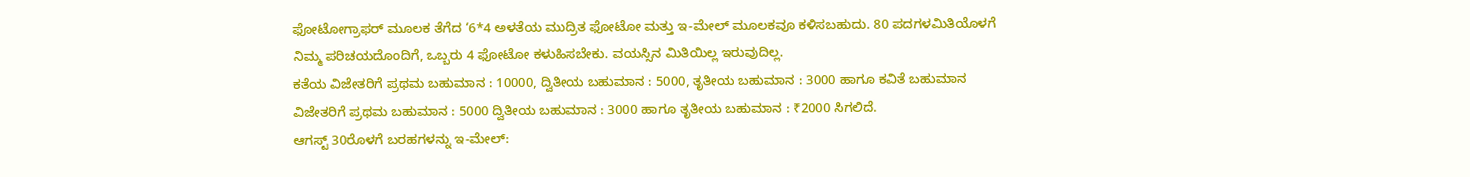ಫೋಟೋಗ್ರಾಫರ್ ಮೂಲಕ ತೆಗೆದ ‘6*4 ಅಳತೆಯ ಮುದ್ರಿತ ಫೋಟೋ ಮತ್ತು ಇ-ಮೇಲ್ ಮೂಲಕವೂ ಕಳಿಸಬಹುದು. 80 ಪದಗಳಮಿತಿಯೊಳಗೆ ನಿಮ್ಮ ಪರಿಚಯದೊಂದಿಗೆ, ಒಬ್ಬರು 4 ಫೋಟೋ ಕಳುಹಿಸಬೇಕು. ವಯಸ್ಸಿನ ಮಿತಿಯಿಲ್ಲ ಇರುವುದಿಲ್ಲ.
ಕತೆಯ ವಿಜೇತರಿಗೆ ಪ್ರಥಮ ಬಹುಮಾನ : 10000, ದ್ವಿತೀಯ ಬಹುಮಾನ : 5000, ತೃತೀಯ ಬಹುಮಾನ : 3000 ಹಾಗೂ ಕವಿತೆ ಬಹುಮಾನ ವಿಜೇತರಿಗೆ ಪ್ರಥಮ ಬಹುಮಾನ : 5000 ದ್ವಿತೀಯ ಬಹುಮಾನ : 3000 ಹಾಗೂ ತೃತೀಯ ಬಹುಮಾನ : ₹2000 ಸಿಗಲಿದೆ.
ಆಗಸ್ಟ್ 30ರೊಳಗೆ ಬರಹಗಳನ್ನು ಇ-ಮೇಲ್: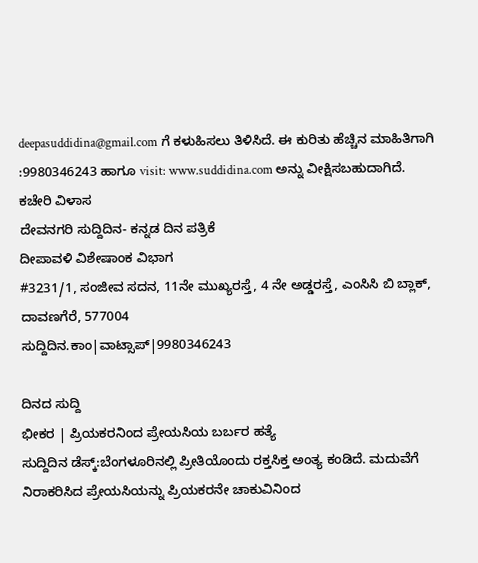deepasuddidina@gmail.com ಗೆ ಕಳುಹಿಸಲು ತಿಳಿಸಿದೆ. ಈ ಕುರಿತು ಹೆಚ್ಚಿನ ಮಾಹಿತಿಗಾಗಿ :9980346243 ಹಾಗೂ visit: www.suddidina.com ಅನ್ನು ವೀಕ್ಷಿಸಬಹುದಾಗಿದೆ.
ಕಚೇರಿ ವಿಳಾಸ
ದೇವನಗರಿ ಸುದ್ದಿದಿನ- ಕನ್ನಡ ದಿನ ಪತ್ರಿಕೆ
ದೀಪಾವಳಿ ವಿಶೇಷಾಂಕ ವಿಭಾಗ
#3231/1, ಸಂಜೀವ ಸದನ, 11ನೇ ಮುಖ್ಯರಸ್ತೆ, 4 ನೇ ಅಡ್ಡರಸ್ತೆ, ಎಂಸಿಸಿ ಬಿ ಬ್ಲಾಕ್, ದಾವಣಗೆರೆ, 577004
ಸುದ್ದಿದಿನ.ಕಾಂ|ವಾಟ್ಸಾಪ್|9980346243

ದಿನದ ಸುದ್ದಿ
ಭೀಕರ | ಪ್ರಿಯಕರನಿಂದ ಪ್ರೇಯಸಿಯ ಬರ್ಬರ ಹತ್ಯೆ
ಸುದ್ದಿದಿನ ಡೆಸ್ಕ್:ಬೆಂಗಳೂರಿನಲ್ಲಿ ಪ್ರೀತಿಯೊಂದು ರಕ್ತಸಿಕ್ತ ಅಂತ್ಯ ಕಂಡಿದೆ. ಮದುವೆಗೆ ನಿರಾಕರಿಸಿದ ಪ್ರೇಯಸಿಯನ್ನು ಪ್ರಿಯಕರನೇ ಚಾಕುವಿನಿಂದ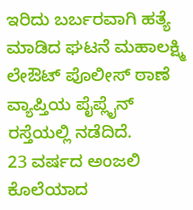ಇರಿದು ಬರ್ಬರವಾಗಿ ಹತ್ಯೆ ಮಾಡಿದ ಘಟನೆ ಮಹಾಲಕ್ಷ್ಮಿ ಲೇಔಟ್ ಪೊಲೀಸ್ ಠಾಣೆ ವ್ಯಾಪ್ತಿಯ ಪೈಪ್ಲೈನ್ ರಸ್ತೆಯಲ್ಲಿ ನಡೆದಿದೆ.
23 ವರ್ಷದ ಅಂಜಲಿ ಕೊಲೆಯಾದ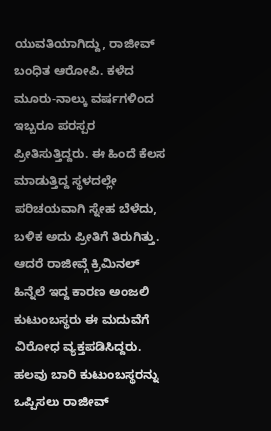ಯುವತಿಯಾಗಿದ್ದು, ರಾಜೀವ್ ಬಂಧಿತ ಆರೋಪಿ. ಕಳೆದ ಮೂರು-ನಾಲ್ಕು ವರ್ಷಗಳಿಂದ ಇಬ್ಬರೂ ಪರಸ್ಪರ ಪ್ರೀತಿಸುತ್ತಿದ್ದರು. ಈ ಹಿಂದೆ ಕೆಲಸ ಮಾಡುತ್ತಿದ್ದ ಸ್ಥಳದಲ್ಲೇ ಪರಿಚಯವಾಗಿ ಸ್ನೇಹ ಬೆಳೆದು, ಬಳಿಕ ಅದು ಪ್ರೀತಿಗೆ ತಿರುಗಿತ್ತು.
ಆದರೆ ರಾಜೀವ್ಗೆ ಕ್ರಿಮಿನಲ್ ಹಿನ್ನೆಲೆ ಇದ್ದ ಕಾರಣ ಅಂಜಲಿ ಕುಟುಂಬಸ್ಥರು ಈ ಮದುವೆಗೆ ವಿರೋಧ ವ್ಯಕ್ತಪಡಿಸಿದ್ದರು. ಹಲವು ಬಾರಿ ಕುಟುಂಬಸ್ಥರನ್ನು ಒಪ್ಪಿಸಲು ರಾಜೀವ್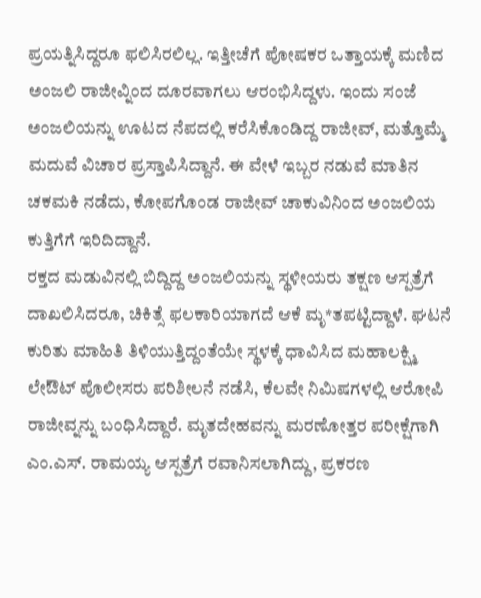ಪ್ರಯತ್ನಿಸಿದ್ದರೂ ಫಲಿಸಿರಲಿಲ್ಲ. ಇತ್ತೀಚೆಗೆ ಪೋಷಕರ ಒತ್ತಾಯಕ್ಕೆ ಮಣಿದ ಅಂಜಲಿ ರಾಜೀವ್ನಿಂದ ದೂರವಾಗಲು ಆರಂಭಿಸಿದ್ದಳು. ಇಂದು ಸಂಜೆ ಅಂಜಲಿಯನ್ನು ಊಟದ ನೆಪದಲ್ಲಿ ಕರೆಸಿಕೊಂಡಿದ್ದ ರಾಜೀವ್, ಮತ್ತೊಮ್ಮೆ ಮದುವೆ ವಿಚಾರ ಪ್ರಸ್ತಾಪಿಸಿದ್ದಾನೆ. ಈ ವೇಳೆ ಇಬ್ಬರ ನಡುವೆ ಮಾತಿನ ಚಕಮಕಿ ನಡೆದು, ಕೋಪಗೊಂಡ ರಾಜೀವ್ ಚಾಕುವಿನಿಂದ ಅಂಜಲಿಯ ಕುತ್ತಿಗೆಗೆ ಇರಿದಿದ್ದಾನೆ.
ರಕ್ತದ ಮಡುವಿನಲ್ಲಿ ಬಿದ್ದಿದ್ದ ಅಂಜಲಿಯನ್ನು ಸ್ಥಳೀಯರು ತಕ್ಷಣ ಆಸ್ಪತ್ರೆಗೆ ದಾಖಲಿಸಿದರೂ, ಚಿಕಿತ್ಸೆ ಫಲಕಾರಿಯಾಗದೆ ಆಕೆ ಮೃ*ತಪಟ್ಟಿದ್ದಾಳೆ. ಘಟನೆ ಕುರಿತು ಮಾಹಿತಿ ತಿಳಿಯುತ್ತಿದ್ದಂತೆಯೇ ಸ್ಥಳಕ್ಕೆ ಧಾವಿಸಿದ ಮಹಾಲಕ್ಷ್ಮಿ ಲೇಔಟ್ ಪೊಲೀಸರು ಪರಿಶೀಲನೆ ನಡೆಸಿ, ಕೆಲವೇ ನಿಮಿಷಗಳಲ್ಲಿ ಆರೋಪಿ ರಾಜೀವ್ನನ್ನು ಬಂಧಿಸಿದ್ದಾರೆ. ಮೃತದೇಹವನ್ನು ಮರಣೋತ್ತರ ಪರೀಕ್ಷೆಗಾಗಿ ಎಂ.ಎಸ್. ರಾಮಯ್ಯ ಆಸ್ಪತ್ರೆಗೆ ರವಾನಿಸಲಾಗಿದ್ದು, ಪ್ರಕರಣ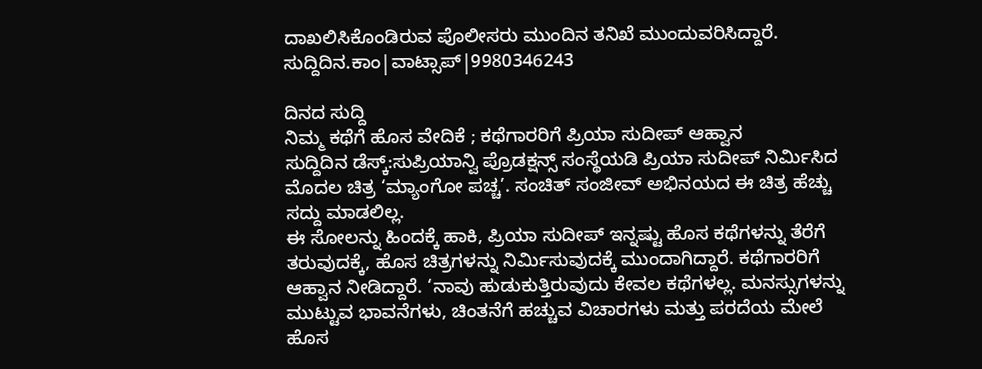ದಾಖಲಿಸಿಕೊಂಡಿರುವ ಪೊಲೀಸರು ಮುಂದಿನ ತನಿಖೆ ಮುಂದುವರಿಸಿದ್ದಾರೆ.
ಸುದ್ದಿದಿನ.ಕಾಂ|ವಾಟ್ಸಾಪ್|9980346243

ದಿನದ ಸುದ್ದಿ
ನಿಮ್ಮ ಕಥೆಗೆ ಹೊಸ ವೇದಿಕೆ ; ಕಥೆಗಾರರಿಗೆ ಪ್ರಿಯಾ ಸುದೀಪ್ ಆಹ್ವಾನ
ಸುದ್ದಿದಿನ ಡೆಸ್ಕ್:ಸುಪ್ರಿಯಾನ್ವಿ ಪ್ರೊಡಕ್ಷನ್ಸ್ ಸಂಸ್ಥೆಯಡಿ ಪ್ರಿಯಾ ಸುದೀಪ್ ನಿರ್ಮಿಸಿದ ಮೊದಲ ಚಿತ್ರ ‘ಮ್ಯಾಂಗೋ ಪಚ್ಚ’. ಸಂಚಿತ್ ಸಂಜೀವ್ ಅಭಿನಯದ ಈ ಚಿತ್ರ ಹೆಚ್ಚು ಸದ್ದು ಮಾಡಲಿಲ್ಲ.
ಈ ಸೋಲನ್ನು ಹಿಂದಕ್ಕೆ ಹಾಕಿ, ಪ್ರಿಯಾ ಸುದೀಪ್ ಇನ್ನಷ್ಟು ಹೊಸ ಕಥೆಗಳನ್ನು ತೆರೆಗೆ ತರುವುದಕ್ಕೆ, ಹೊಸ ಚಿತ್ರಗಳನ್ನು ನಿರ್ಮಿಸುವುದಕ್ಕೆ ಮುಂದಾಗಿದ್ದಾರೆ. ಕಥೆಗಾರರಿಗೆ ಆಹ್ವಾನ ನೀಡಿದ್ದಾರೆ. ‘ನಾವು ಹುಡುಕುತ್ತಿರುವುದು ಕೇವಲ ಕಥೆಗಳಲ್ಲ. ಮನಸ್ಸುಗಳನ್ನು ಮುಟ್ಟುವ ಭಾವನೆಗಳು, ಚಿಂತನೆಗೆ ಹಚ್ಚುವ ವಿಚಾರಗಳು ಮತ್ತು ಪರದೆಯ ಮೇಲೆ ಹೊಸ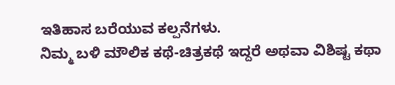ಇತಿಹಾಸ ಬರೆಯುವ ಕಲ್ಪನೆಗಳು.
ನಿಮ್ಮ ಬಳಿ ಮೌಲಿಕ ಕಥೆ-ಚಿತ್ರಕಥೆ ಇದ್ದರೆ ಅಥವಾ ವಿಶಿಷ್ಟ ಕಥಾ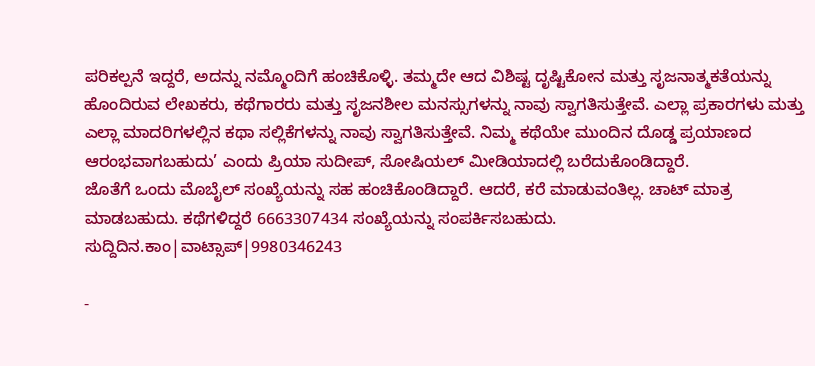ಪರಿಕಲ್ಪನೆ ಇದ್ದರೆ, ಅದನ್ನು ನಮ್ಮೊಂದಿಗೆ ಹಂಚಿಕೊಳ್ಳಿ. ತಮ್ಮದೇ ಆದ ವಿಶಿಷ್ಟ ದೃಷ್ಟಿಕೋನ ಮತ್ತು ಸೃಜನಾತ್ಮಕತೆಯನ್ನು ಹೊಂದಿರುವ ಲೇಖಕರು, ಕಥೆಗಾರರು ಮತ್ತು ಸೃಜನಶೀಲ ಮನಸ್ಸುಗಳನ್ನು ನಾವು ಸ್ವಾಗತಿಸುತ್ತೇವೆ. ಎಲ್ಲಾ ಪ್ರಕಾರಗಳು ಮತ್ತು ಎಲ್ಲಾ ಮಾದರಿಗಳಲ್ಲಿನ ಕಥಾ ಸಲ್ಲಿಕೆಗಳನ್ನು ನಾವು ಸ್ವಾಗತಿಸುತ್ತೇವೆ. ನಿಮ್ಮ ಕಥೆಯೇ ಮುಂದಿನ ದೊಡ್ಡ ಪ್ರಯಾಣದ ಆರಂಭವಾಗಬಹುದು’ ಎಂದು ಪ್ರಿಯಾ ಸುದೀಪ್, ಸೋಷಿಯಲ್ ಮೀಡಿಯಾದಲ್ಲಿ ಬರೆದುಕೊಂಡಿದ್ದಾರೆ.
ಜೊತೆಗೆ ಒಂದು ಮೊಬೈಲ್ ಸಂಖ್ಯೆಯನ್ನು ಸಹ ಹಂಚಿಕೊಂಡಿದ್ದಾರೆ. ಆದರೆ, ಕರೆ ಮಾಡುವಂತಿಲ್ಲ. ಚಾಟ್ ಮಾತ್ರ ಮಾಡಬಹುದು. ಕಥೆಗಳಿದ್ದರೆ 6663307434 ಸಂಖ್ಯೆಯನ್ನು ಸಂಪರ್ಕಿಸಬಹುದು.
ಸುದ್ದಿದಿನ.ಕಾಂ|ವಾಟ್ಸಾಪ್|9980346243

-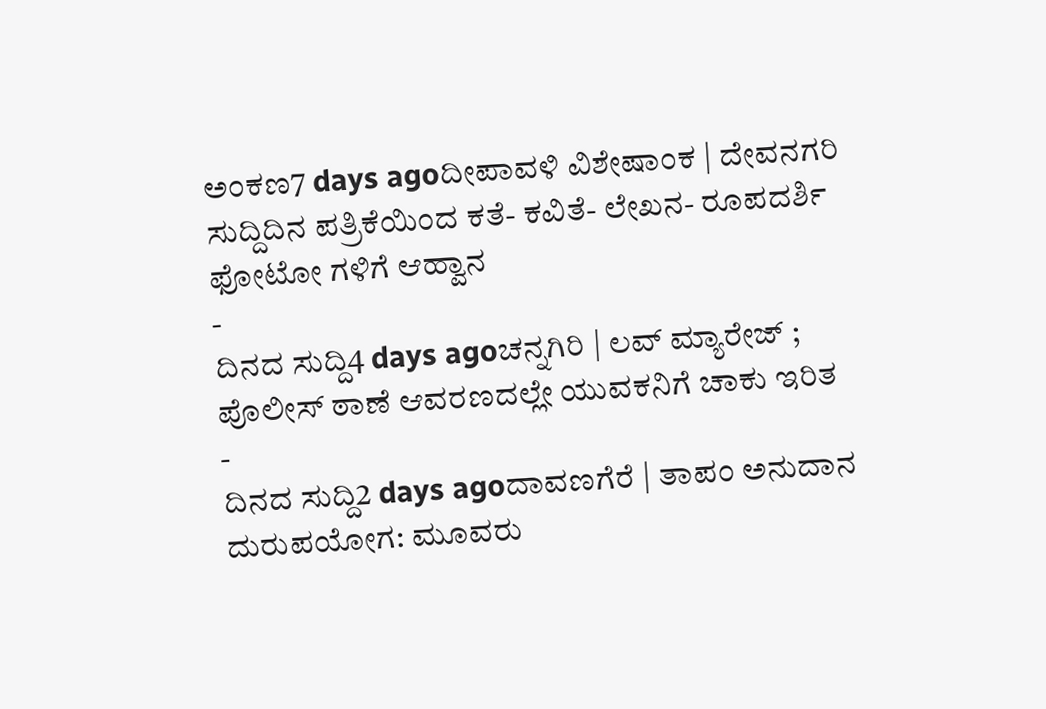ಅಂಕಣ7 days agoದೀಪಾವಳಿ ವಿಶೇಷಾಂಕ | ದೇವನಗರಿ ಸುದ್ದಿದಿನ ಪತ್ರಿಕೆಯಿಂದ ಕತೆ- ಕವಿತೆ- ಲೇಖನ- ರೂಪದರ್ಶಿ ಫೋಟೋ ಗಳಿಗೆ ಆಹ್ವಾನ
-
ದಿನದ ಸುದ್ದಿ4 days agoಚನ್ನಗಿರಿ | ಲವ್ ಮ್ಯಾರೇಜ್ ; ಪೊಲೀಸ್ ಠಾಣೆ ಆವರಣದಲ್ಲೇ ಯುವಕನಿಗೆ ಚಾಕು ಇರಿತ
-
ದಿನದ ಸುದ್ದಿ2 days agoದಾವಣಗೆರೆ | ತಾಪಂ ಅನುದಾನ ದುರುಪಯೋಗ: ಮೂವರು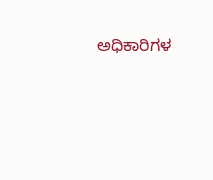ಅಧಿಕಾರಿಗಳ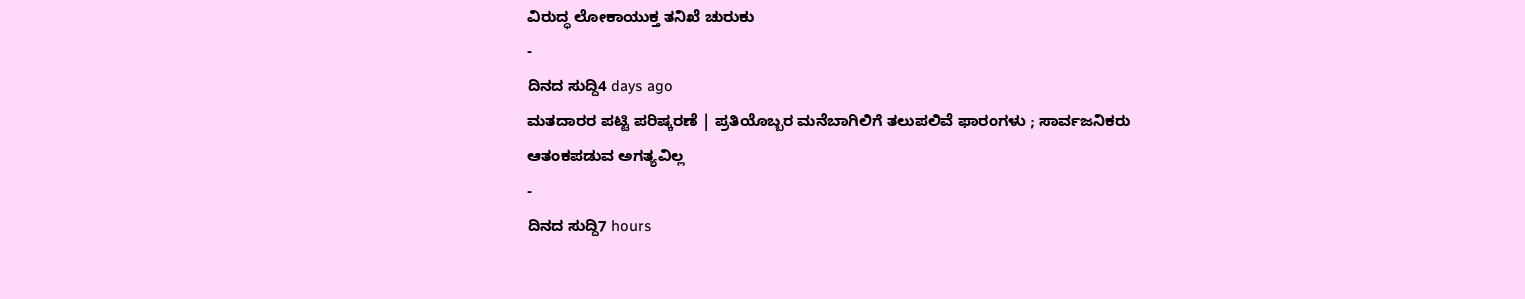ವಿರುದ್ಧ ಲೋಕಾಯುಕ್ತ ತನಿಖೆ ಚುರುಕು
-
ದಿನದ ಸುದ್ದಿ4 days ago
ಮತದಾರರ ಪಟ್ಟಿ ಪರಿಷ್ಕರಣೆ | ಪ್ರತಿಯೊಬ್ಬರ ಮನೆಬಾಗಿಲಿಗೆ ತಲುಪಲಿವೆ ಫಾರಂಗಳು ; ಸಾರ್ವಜನಿಕರು ಆತಂಕಪಡುವ ಅಗತ್ಯವಿಲ್ಲ
-
ದಿನದ ಸುದ್ದಿ7 hours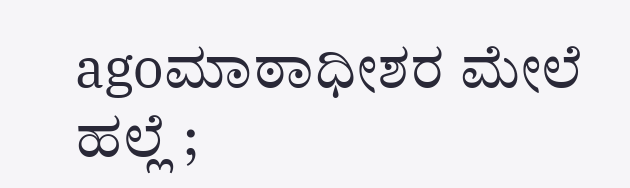agoಮಾಠಾಧೀಶರ ಮೇಲೆ ಹಲ್ಲೆ ;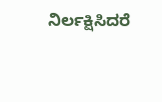ನಿರ್ಲಕ್ಷಿಸಿದರೆ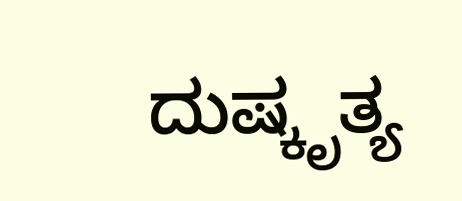ದುಷ್ಕೃತ್ಯ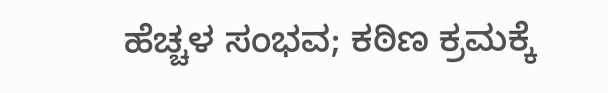ಹೆಚ್ಚಳ ಸಂಭವ; ಕಠಿಣ ಕ್ರಮಕ್ಕೆ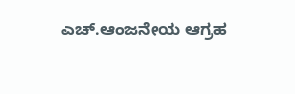ಎಚ್.ಆಂಜನೇಯ ಆಗ್ರಹ